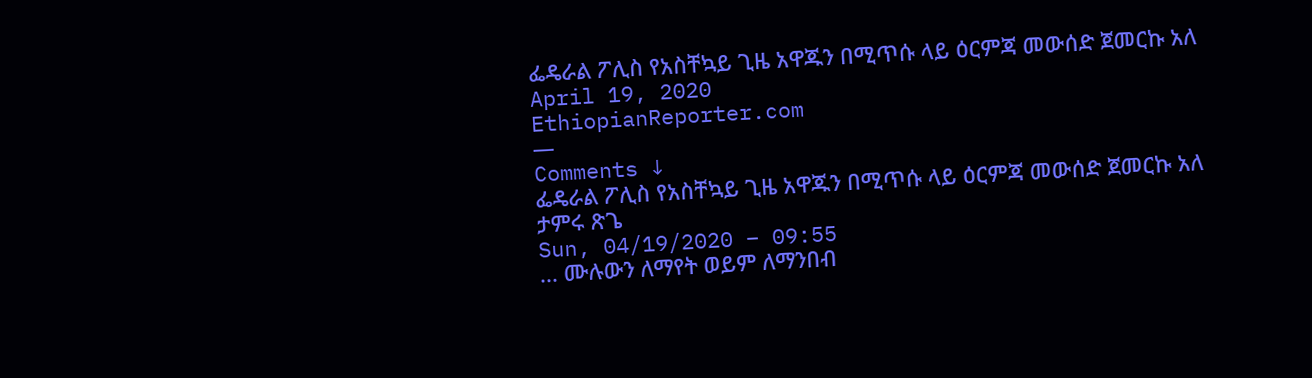ፌዴራል ፖሊስ የአስቸኳይ ጊዜ አዋጁን በሚጥሱ ላይ ዕርምጃ መውሰድ ጀመርኩ አለ
April 19, 2020
EthiopianReporter.com
—
Comments ↓
ፌዴራል ፖሊስ የአስቸኳይ ጊዜ አዋጁን በሚጥሱ ላይ ዕርምጃ መውሰድ ጀመርኩ አለ
ታምሩ ጽጌ
Sun, 04/19/2020 – 09:55
... ሙሉውን ለማየት ወይም ለማንበብ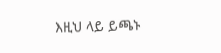እዚህ ላይ ይጫኑ